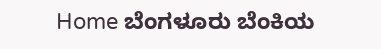Home ಬೆಂಗಳೂರು ಬೆಂಕಿಯ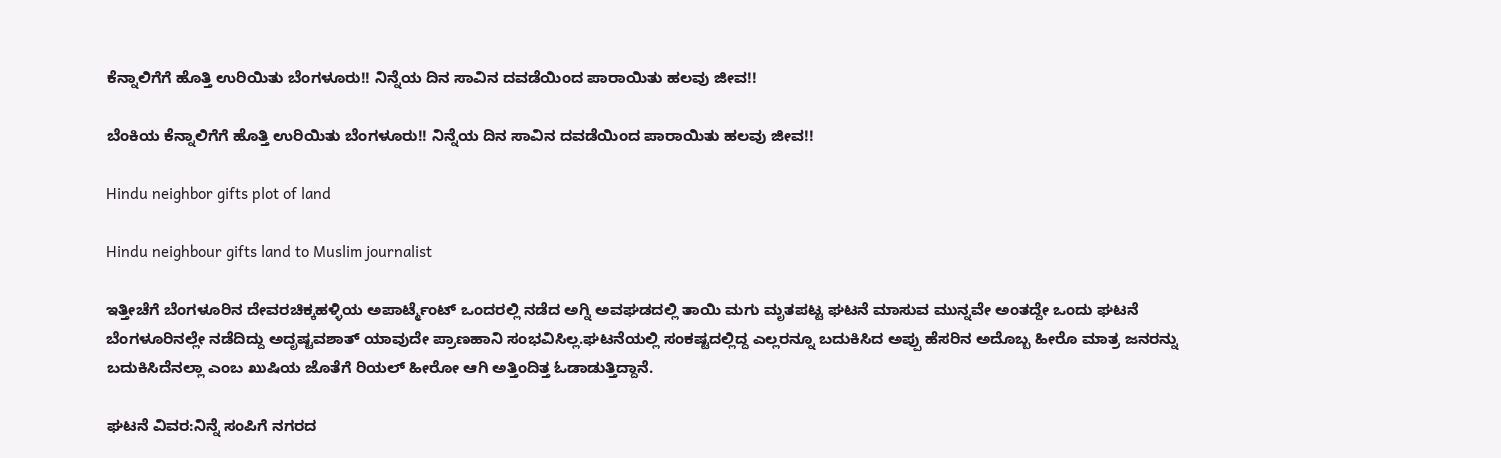ಕೆನ್ನಾಲಿಗೆಗೆ ಹೊತ್ತಿ ಉರಿಯಿತು ಬೆಂಗಳೂರು!! ನಿನ್ನೆಯ ದಿನ ಸಾವಿನ ದವಡೆಯಿಂದ ಪಾರಾಯಿತು ಹಲವು ಜೀವ!!

ಬೆಂಕಿಯ ಕೆನ್ನಾಲಿಗೆಗೆ ಹೊತ್ತಿ ಉರಿಯಿತು ಬೆಂಗಳೂರು!! ನಿನ್ನೆಯ ದಿನ ಸಾವಿನ ದವಡೆಯಿಂದ ಪಾರಾಯಿತು ಹಲವು ಜೀವ!!

Hindu neighbor gifts plot of land

Hindu neighbour gifts land to Muslim journalist

ಇತ್ತೀಚೆಗೆ ಬೆಂಗಳೂರಿನ ದೇವರಚಿಕ್ಕಹಳ್ಳಿಯ ಅಪಾರ್ಟ್ಮೆಂಟ್ ಒಂದರಲ್ಲಿ ನಡೆದ ಅಗ್ನಿ ಅವಘಡದಲ್ಲಿ ತಾಯಿ ಮಗು ಮೃತಪಟ್ಟ ಘಟನೆ ಮಾಸುವ ಮುನ್ನವೇ ಅಂತದ್ದೇ ಒಂದು ಘಟನೆ ಬೆಂಗಳೂರಿನಲ್ಲೇ ನಡೆದಿದ್ದು ಅದೃಷ್ಟವಶಾತ್ ಯಾವುದೇ ಪ್ರಾಣಹಾನಿ ಸಂಭವಿಸಿಲ್ಲ.ಘಟನೆಯಲ್ಲಿ ಸಂಕಷ್ಟದಲ್ಲಿದ್ದ ಎಲ್ಲರನ್ನೂ ಬದುಕಿಸಿದ ಅಪ್ಪು ಹೆಸರಿನ ಅದೊಬ್ಬ ಹೀರೊ ಮಾತ್ರ ಜನರನ್ನು ಬದುಕಿಸಿದೆನಲ್ಲಾ ಎಂಬ ಖುಷಿಯ ಜೊತೆಗೆ ರಿಯಲ್ ಹೀರೋ ಆಗಿ ಅತ್ತಿಂದಿತ್ತ ಓಡಾಡುತ್ತಿದ್ದಾನೆ.

ಘಟನೆ ವಿವರ:ನಿನ್ನೆ ಸಂಪಿಗೆ ನಗರದ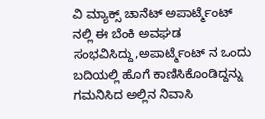ವಿ ಮ್ಯಾಕ್ಸ್ ಚಾನೆಟ್ ಅಪಾರ್ಟ್ಮೆಂಟ್ ನಲ್ಲಿ ಈ ಬೆಂಕಿ ಅವಘಡ ಸಂಭವಿಸಿದ್ದು,ಅಪಾರ್ಟ್ಮೆಂಟ್ ನ ಒಂದು ಬದಿಯಲ್ಲಿ ಹೊಗೆ ಕಾಣಿಸಿಕೊಂಡಿದ್ದನ್ನು ಗಮನಿಸಿದ ಅಲ್ಲಿನ ನಿವಾಸಿ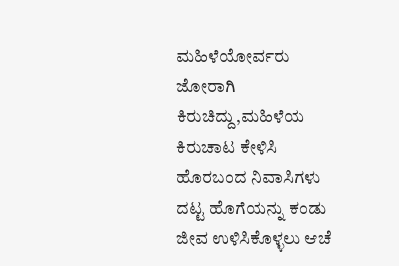ಮಹಿಳೆಯೋರ್ವರು ಜೋರಾಗಿ ಕಿರುಚಿದ್ದು,ಮಹಿಳೆಯ ಕಿರುಚಾಟ ಕೇಳಿಸಿ ಹೊರಬಂದ ನಿವಾಸಿಗಳು ದಟ್ಟ ಹೊಗೆಯನ್ನು ಕಂಡು ಜೀವ ಉಳಿಸಿಕೊಳ್ಳಲು ಆಚೆ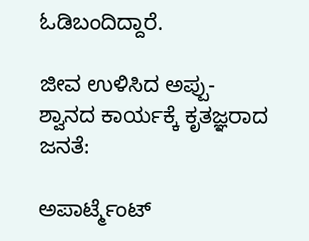ಓಡಿಬಂದಿದ್ದಾರೆ.

ಜೀವ ಉಳಿಸಿದ ಅಪ್ಪು-ಶ್ವಾನದ ಕಾರ್ಯಕ್ಕೆ ಕೃತಜ್ಞರಾದ ಜನತೆ:

ಅಪಾರ್ಟ್ಮೆಂಟ್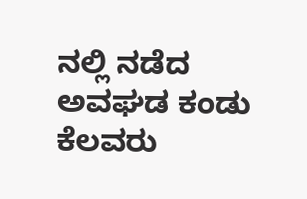ನಲ್ಲಿ ನಡೆದ ಅವಘಡ ಕಂಡು ಕೆಲವರು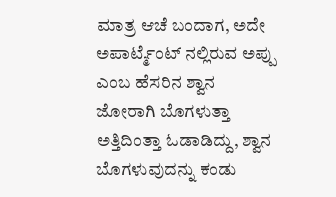ಮಾತ್ರ ಆಚೆ ಬಂದಾಗ, ಅದೇ ಅಪಾರ್ಟ್ಮೆಂಟ್ ನಲ್ಲಿರುವ ಅಪ್ಪು ಎಂಬ ಹೆಸರಿನ ಶ್ವಾನ ಜೋರಾಗಿ ಬೊಗಳುತ್ತಾ ಅತ್ತಿದಿಂತ್ತಾ ಓಡಾಡಿದ್ದು, ಶ್ವಾನ ಬೊಗಳುವುದನ್ನು ಕಂಡು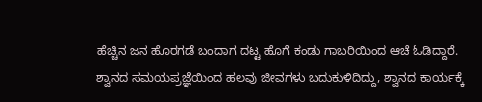ಹೆಚ್ಚಿನ ಜನ ಹೊರಗಡೆ ಬಂದಾಗ ದಟ್ಟ ಹೊಗೆ ಕಂಡು ಗಾಬರಿಯಿಂದ ಆಚೆ ಓಡಿದ್ದಾರೆ. ಶ್ವಾನದ ಸಮಯಪ್ರಜ್ಞೆಯಿಂದ ಹಲವು ಜೀವಗಳು ಬದುಕುಳಿದಿದ್ದು, ಶ್ವಾನದ ಕಾರ್ಯಕ್ಕೆ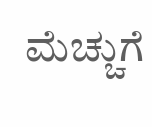ಮೆಚ್ಚುಗೆ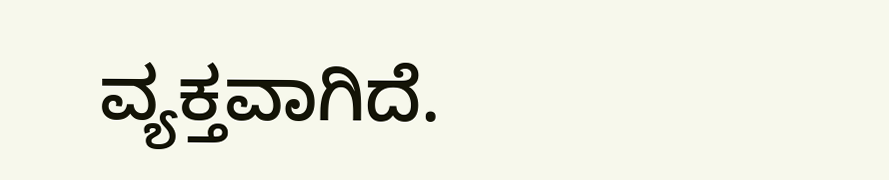ವ್ಯಕ್ತವಾಗಿದೆ.